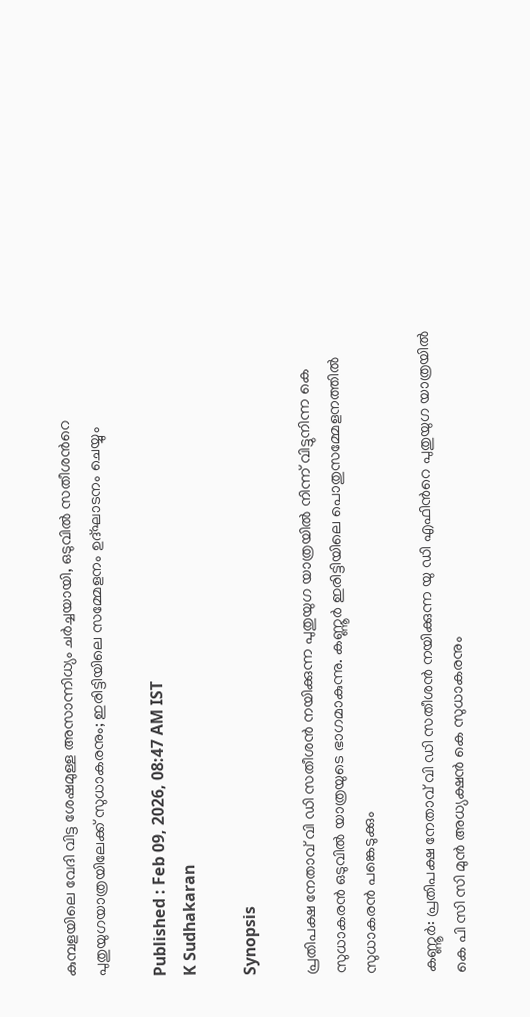കുമ്പളയിലെ വേദി വിട്ട ശേഷമുള്ള അസാന്നിധ്യം ചർച്ചയായി, ഒടുവിൽ സതീശന്‍റെ പുതുയുഗയാത്രയിലേക്ക് സുധാകരനും; ഇരിട്ടിയിലെ സമ്മേളനം ഉദ്ഘാടനം ചെയ്യും

Published : Feb 09, 2026, 08:47 AM IST
K Sudhakaran

Synopsis

പ്രതിപക്ഷ നേതാവ് വി ഡി സതീശൻ നയിക്കുന്ന പുതുയുഗ യാത്രയിൽ നിന്ന് വിട്ടുനിന്ന കെ സുധാകരൻ ഒടുവിൽ യാത്രയുടെ ഭാഗമാകുന്നു. കണ്ണൂർ ഇരിട്ടിയിലെ പൊതുസമ്മേളനത്തിൽ സുധാകരൻ പങ്കെടുക്കും

കണ്ണൂർ: പ്രതിപക്ഷ നേതാവ് വി ഡി സതീശൻ നയിക്കുന്ന യു ഡി എഫിന്‍റെ പുതുയുഗ യാത്രയിൽ കെ പി സി സി മുൻ അധ്യക്ഷൻ കെ സുധാകരനും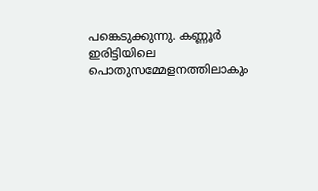പങ്കെടുക്കുന്നു. കണ്ണൂർ ഇരിട്ടിയിലെ പൊതുസമ്മേളനത്തിലാകും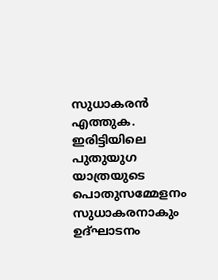സുധാകരൻ എത്തുക. ഇരിട്ടിയിലെ പുതുയുഗ യാത്രയുടെ പൊതുസമ്മേളനം സുധാകരനാകും ഉദ്ഘാടനം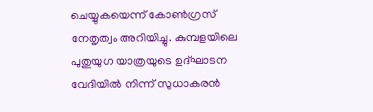ചെയ്യുകയെന്ന് കോൺഗ്രസ് നേതൃത്വം അറിയിച്ചു. കുമ്പളയിലെ പുതുയുഗ യാത്രയുടെ ഉദ്ഘാടന വേദിയിൽ നിന്ന് സുധാകരൻ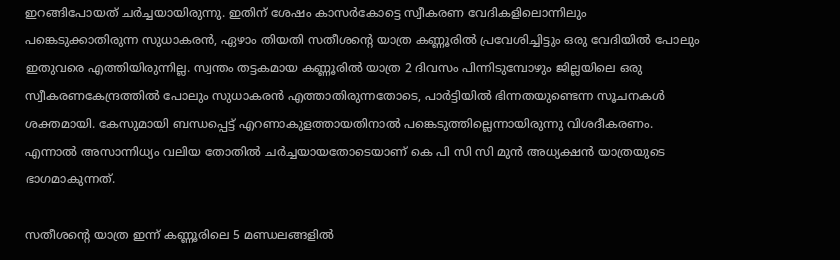ഇറങ്ങിപോയത് ചർച്ചയായിരുന്നു. ഇതിന് ശേഷം കാസർകോട്ടെ സ്വീകരണ വേദികളിലൊന്നിലും പങ്കെടുക്കാതിരുന്ന സുധാകരൻ, ഏഴാം തിയതി സതീശന്‍റെ യാത്ര കണ്ണൂരിൽ പ്രവേശിച്ചിട്ടും ഒരു വേദിയിൽ പോലും ഇതുവരെ എത്തിയിരുന്നില്ല. സ്വന്തം തട്ടകമായ കണ്ണൂരിൽ യാത്ര 2 ദിവസം പിന്നിടുമ്പോഴും ജില്ലയിലെ ഒരു സ്വീകരണകേന്ദ്രത്തിൽ പോലും സുധാകരൻ എത്താതിരുന്നതോടെ, പാർട്ടിയിൽ ഭിന്നതയുണ്ടെന്ന സൂചനകൾ ശക്തമായി. കേസുമായി ബന്ധപ്പെട്ട് എറണാകുളത്തായതിനാൽ പങ്കെടുത്തില്ലെന്നായിരുന്നു വിശദീകരണം. എന്നാൽ അസാന്നിധ്യം വലിയ തോതിൽ ചർച്ചയായതോടെയാണ് കെ പി സി സി മുൻ അധ്യക്ഷൻ യാത്രയുടെ ഭാഗമാകുന്നത്.

സതീശന്‍റെ യാത്ര ഇന്ന് കണ്ണൂരിലെ 5 മണ്ഡലങ്ങളിൽ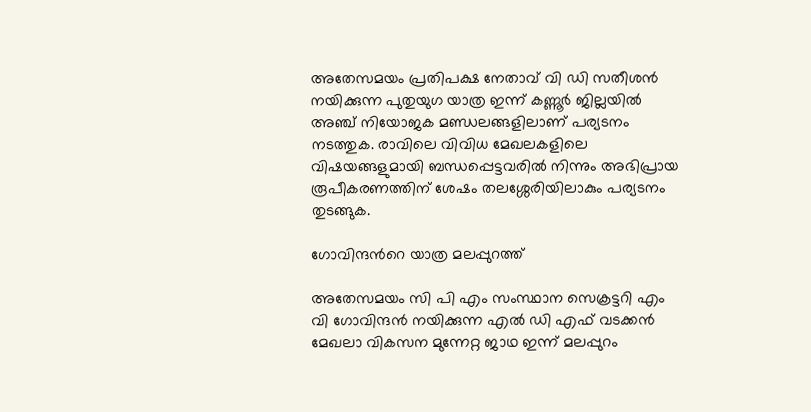അതേസമയം പ്രതിപക്ഷ നേതാവ് വി ഡി സതീശൻ നയിക്കുന്ന പുതുയുഗ യാത്ര ഇന്ന് കണ്ണൂർ ജില്ലയിൽ അഞ്ച് നിയോജക മണ്ഡലങ്ങളിലാണ് പര്യടനം നടത്തുക. രാവിലെ വിവിധ മേഖലകളിലെ വിഷയങ്ങളുമായി ബന്ധപ്പെട്ടവരില്‍ നിന്നും അഭിപ്രായ രൂപീകരണത്തിന് ശേഷം തലശ്ശേരിയിലാകും പര്യടനം തുടങ്ങുക.

ഗോവിന്ദന്‍റെ യാത്ര മലപ്പുറത്ത്

അതേസമയം സി പി എം സംസ്ഥാന സെക്രട്ടറി എം വി ഗോവിന്ദൻ നയിക്കുന്ന എൽ ഡി എഫ് വടക്കൻ മേഖലാ വികസന മുന്നേറ്റ ജാഥ ഇന്ന് മലപ്പുറം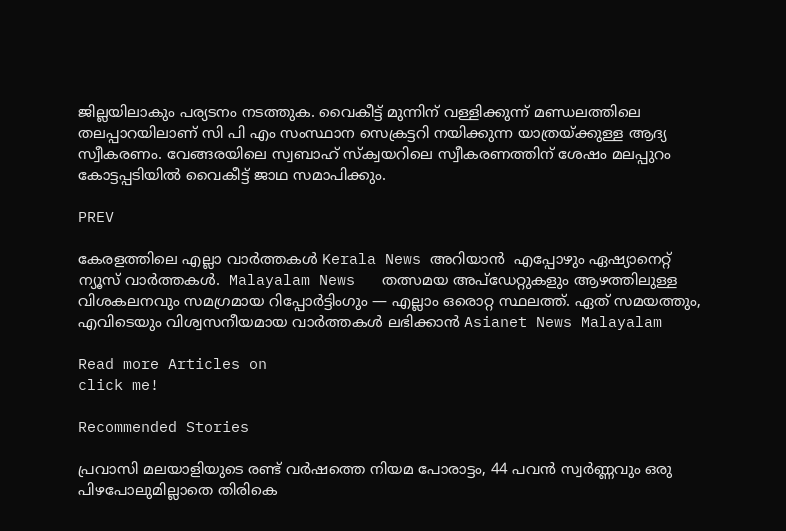ജില്ലയിലാകും പര്യടനം നടത്തുക. വൈകീട്ട് മുന്നിന് വള്ളിക്കുന്ന് മണ്ഡലത്തിലെ തലപ്പാറയിലാണ് സി പി എം സംസ്ഥാന സെക്രട്ടറി നയിക്കുന്ന യാത്രയ്ക്കുള്ള ആദ്യ സ്വീകരണം. വേങ്ങരയിലെ സ്വബാഹ് സ്ക്വയറിലെ സ്വീകരണത്തിന് ശേഷം മലപ്പുറം കോട്ടപ്പടിയിൽ വൈകീട്ട് ജാഥ സമാപിക്കും.

PREV

കേരളത്തിലെ എല്ലാ വാർത്തകൾ Kerala News അറിയാൻ  എപ്പോഴും ഏഷ്യാനെറ്റ് ന്യൂസ് വാർത്തകൾ.  Malayalam News   തത്സമയ അപ്‌ഡേറ്റുകളും ആഴത്തിലുള്ള വിശകലനവും സമഗ്രമായ റിപ്പോർട്ടിംഗും — എല്ലാം ഒരൊറ്റ സ്ഥലത്ത്. ഏത് സമയത്തും, എവിടെയും വിശ്വസനീയമായ വാർത്തകൾ ലഭിക്കാൻ Asianet News Malayalam

Read more Articles on
click me!

Recommended Stories

പ്രവാസി മലയാളിയുടെ രണ്ട് വർഷത്തെ നിയമ പോരാട്ടം, 44 പവൻ സ്വർണ്ണവും ഒരു പിഴപോലുമില്ലാതെ തിരികെ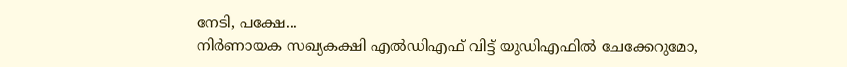നേടി, പക്ഷേ...
നിർണായക സഖ്യകക്ഷി എൽഡിഎഫ് വിട്ട് യുഡിഎഫിൽ ചേക്കേറുമോ,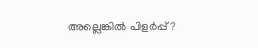അല്ലെങ്കിൽ പിളർപ്പ്?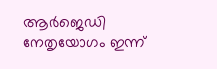ആർജെഡി നേതൃയോഗം ഇന്ന്